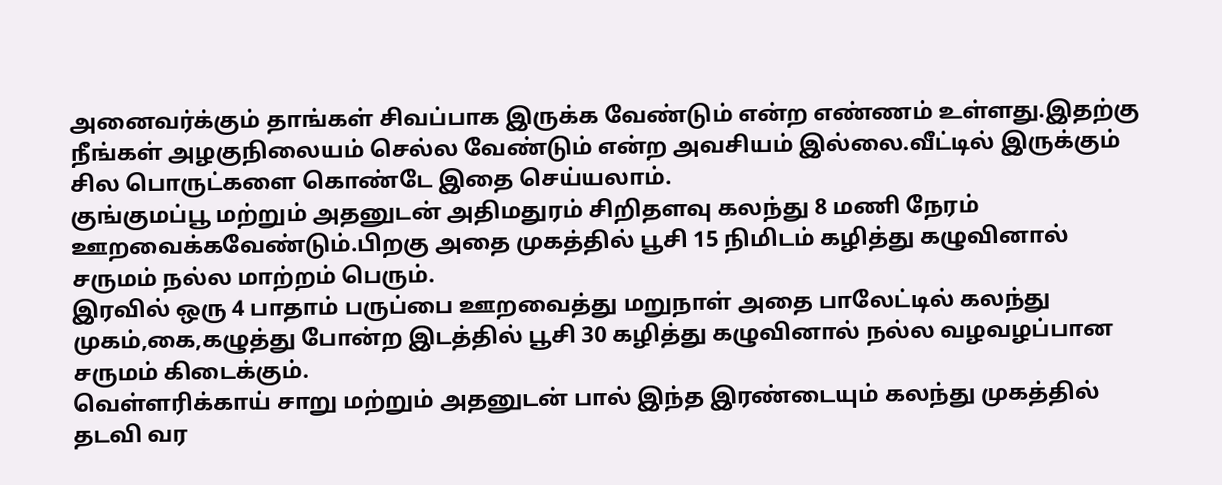அனைவர்க்கும் தாங்கள் சிவப்பாக இருக்க வேண்டும் என்ற எண்ணம் உள்ளது.இதற்கு நீங்கள் அழகுநிலையம் செல்ல வேண்டும் என்ற அவசியம் இல்லை.வீட்டில் இருக்கும் சில பொருட்களை கொண்டே இதை செய்யலாம்.
குங்குமப்பூ மற்றும் அதனுடன் அதிமதுரம் சிறிதளவு கலந்து 8 மணி நேரம் ஊறவைக்கவேண்டும்.பிறகு அதை முகத்தில் பூசி 15 நிமிடம் கழித்து கழுவினால் சருமம் நல்ல மாற்றம் பெரும்.
இரவில் ஒரு 4 பாதாம் பருப்பை ஊறவைத்து மறுநாள் அதை பாலேட்டில் கலந்து முகம்,கை,கழுத்து போன்ற இடத்தில் பூசி 30 கழித்து கழுவினால் நல்ல வழவழப்பான சருமம் கிடைக்கும்.
வெள்ளரிக்காய் சாறு மற்றும் அதனுடன் பால் இந்த இரண்டையும் கலந்து முகத்தில் தடவி வர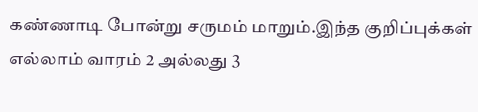கண்ணாடி போன்று சருமம் மாறும்.இந்த குறிப்புக்கள் எல்லாம் வாரம் 2 அல்லது 3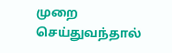முறை செய்துவந்தால்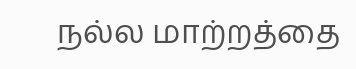நல்ல மாற்றத்தை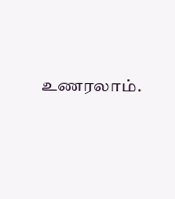உணரலாம்.